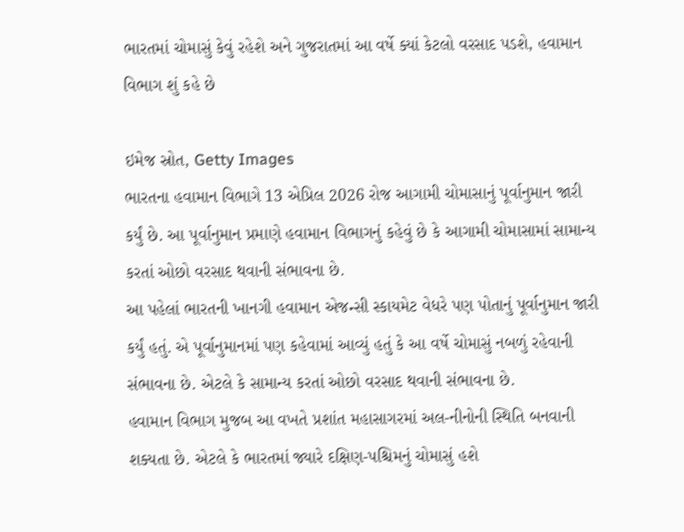ભારતમાં ચોમાસું કેવું રહેશે અને ગુજરાતમાં આ વર્ષે ક્યાં કેટલો વરસાદ પડશે, હવામાન વિભાગ શું કહે છે

ઇમેજ સ્રોત, Getty Images
ભારતના હવામાન વિભાગે 13 એપ્રિલ 2026 રોજ આગામી ચોમાસાનું પૂર્વાનુમાન જારી કર્યું છે. આ પૂર્વાનુમાન પ્રમાણે હવામાન વિભાગનું કહેવું છે કે આગામી ચોમાસામાં સામાન્ય કરતાં ઓછો વરસાદ થવાની સંભાવના છે.
આ પહેલાં ભારતની ખાનગી હવામાન એજન્સી સ્કાયમેટ વેધરે પણ પોતાનું પૂર્વાનુમાન જારી કર્યું હતું. એ પૂર્વાનુમાનમાં પણ કહેવામાં આવ્યું હતું કે આ વર્ષે ચોમાસું નબળું રહેવાની સંભાવના છે. એટલે કે સામાન્ય કરતાં ઓછો વરસાદ થવાની સંભાવના છે.
હવામાન વિભાગ મુજબ આ વખતે પ્રશાંત મહાસાગરમાં અલ-નીનોની સ્થિતિ બનવાની શક્યતા છે. એટલે કે ભારતમાં જ્યારે દક્ષિણ-પશ્ચિમનું ચોમાસું હશે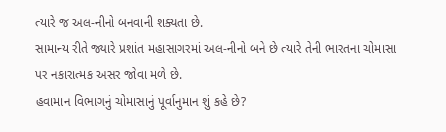ત્યારે જ અલ-નીનો બનવાની શક્યતા છે.
સામાન્ય રીતે જ્યારે પ્રશાંત મહાસાગરમાં અલ-નીનો બને છે ત્યારે તેની ભારતના ચોમાસા પર નકારાત્મક અસર જોવા મળે છે.
હવામાન વિભાગનું ચોમાસાનું પૂર્વાનુમાન શું કહે છે?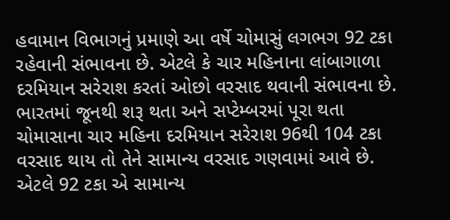હવામાન વિભાગનું પ્રમાણે આ વર્ષે ચોમાસું લગભગ 92 ટકા રહેવાની સંભાવના છે. એટલે કે ચાર મહિનાના લાંબાગાળા દરમિયાન સરેરાશ કરતાં ઓછો વરસાદ થવાની સંભાવના છે.
ભારતમાં જૂનથી શરૂ થતા અને સપ્ટેમ્બરમાં પૂરા થતા ચોમાસાના ચાર મહિના દરમિયાન સરેરાશ 96થી 104 ટકા વરસાદ થાય તો તેને સામાન્ય વરસાદ ગણવામાં આવે છે. એટલે 92 ટકા એ સામાન્ય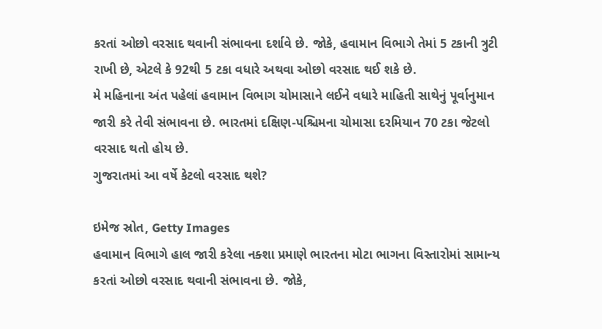કરતાં ઓછો વરસાદ થવાની સંભાવના દર્શાવે છે. જોકે, હવામાન વિભાગે તેમાં 5 ટકાની ત્રુટી રાખી છે, એટલે કે 92થી 5 ટકા વધારે અથવા ઓછો વરસાદ થઈ શકે છે.
મે મહિનાના અંત પહેલાં હવામાન વિભાગ ચોમાસાને લઈને વધારે માહિતી સાથેનું પૂર્વાનુમાન જારી કરે તેવી સંભાવના છે. ભારતમાં દક્ષિણ-પશ્ચિમના ચોમાસા દરમિયાન 70 ટકા જેટલો વરસાદ થતો હોય છે.
ગુજરાતમાં આ વર્ષે કેટલો વરસાદ થશે?

ઇમેજ સ્રોત, Getty Images
હવામાન વિભાગે હાલ જારી કરેલા નક્શા પ્રમાણે ભારતના મોટા ભાગના વિસ્તારોમાં સામાન્ય કરતાં ઓછો વરસાદ થવાની સંભાવના છે. જોકે,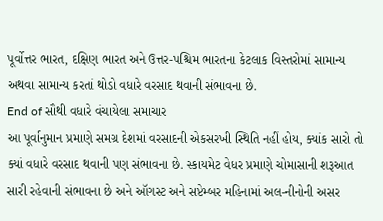પૂર્વોત્તર ભારત, દક્ષિણ ભારત અને ઉત્તર-પશ્ચિમ ભારતના કેટલાક વિસ્તરોમાં સામાન્ય અથવા સામાન્ય કરતાં થોડો વધારે વરસાદ થવાની સંભાવના છે.
End of સૌથી વધારે વંચાયેલા સમાચાર
આ પૂર્વાનુમાન પ્રમાણે સમગ્ર દેશમાં વરસાદની એકસરખી સ્થિતિ નહીં હોય, ક્યાંક સારો તો ક્યાં વધારે વરસાદ થવાની પણ સંભાવના છે. સ્કાયમેટ વેધર પ્રમાણે ચોમાસાની શરૂઆત સારી રહેવાની સંભાવના છે અને ઑગસ્ટ અને સપ્ટેમ્બર મહિનામાં અલ-નીનોની અસર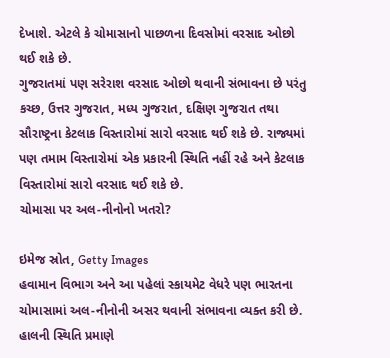દેખાશે. એટલે કે ચોમાસાનો પાછળના દિવસોમાં વરસાદ ઓછો થઈ શકે છે.
ગુજરાતમાં પણ સરેરાશ વરસાદ ઓછો થવાની સંભાવના છે પરંતુ કચ્છ, ઉત્તર ગુજરાત, મધ્ય ગુજરાત, દક્ષિણ ગુજરાત તથા સૌરાષ્ટ્રના કેટલાક વિસ્તારોમાં સારો વરસાદ થઈ શકે છે. રાજ્યમાં પણ તમામ વિસ્તારોમાં એક પ્રકારની સ્થિતિ નહીં રહે અને કેટલાક વિસ્તારોમાં સારો વરસાદ થઈ શકે છે.
ચોમાસા પર અલ-નીનોનો ખતરો?

ઇમેજ સ્રોત, Getty Images
હવામાન વિભાગ અને આ પહેલાં સ્કાયમેટ વેધરે પણ ભારતના ચોમાસામાં અલ-નીનોની અસર થવાની સંભાવના વ્યક્ત કરી છે. હાલની સ્થિતિ પ્રમાણે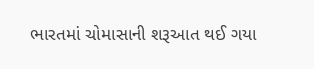ભારતમાં ચોમાસાની શરૂઆત થઈ ગયા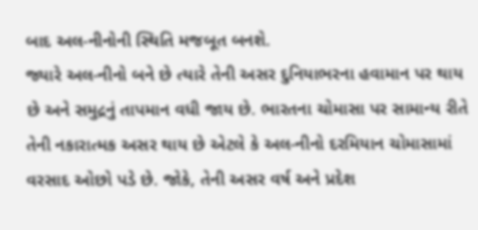બાદ અલ-નીનોની સ્થિતિ મજબૂત બનશે.
જ્યારે અલ-નીનો બને છે ત્યારે તેની અસર દુનિયાભરના હવામાન પર થાય છે અને સમુદ્રનું તાપમાન વધી જાય છે. ભારતના ચોમાસા પર સામાન્ય રીતે તેની નકારાત્મક અસર થાય છે એટલે કે અલ-નીનો દરમિયાન ચોમાસામાં વરસાદ ઓછો પડે છે. જોકે, તેની અસર વર્ષ અને પ્રદેશ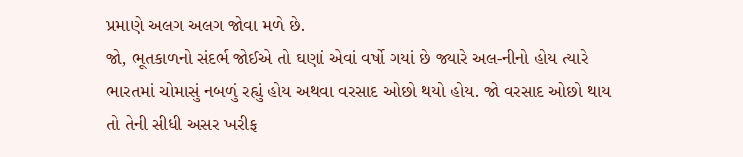પ્રમાણે અલગ અલગ જોવા મળે છે.
જો, ભૂતકાળનો સંદર્ભ જોઈએ તો ઘણાં એવાં વર્ષો ગયાં છે જ્યારે અલ-નીનો હોય ત્યારે ભારતમાં ચોમાસું નબળું રહ્યું હોય અથવા વરસાદ ઓછો થયો હોય. જો વરસાદ ઓછો થાય તો તેની સીધી અસર ખરીફ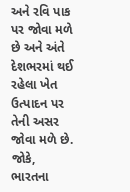અને રવિ પાક પર જોવા મળે છે અને અંતે દેશભરમાં થઈ રહેલા ખેત ઉત્પાદન પર તેની અસર જોવા મળે છે.
જોકે, ભારતના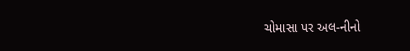ચોમાસા પર અલ-નીનો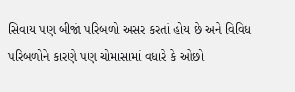સિવાય પણ બીજાં પરિબળો અસર કરતાં હોય છે અને વિવિધ પરિબળોને કારણે પણ ચોમાસામાં વધારે કે ઓછો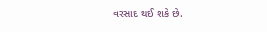વરસાદ થઈ શકે છે.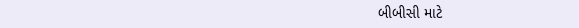બીબીસી માટે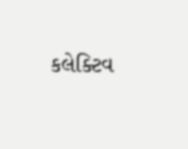કલેક્ટિવ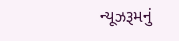ન્યૂઝરૂમનું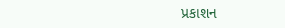પ્રકાશન